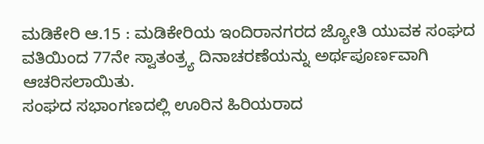ಮಡಿಕೇರಿ ಆ.15 : ಮಡಿಕೇರಿಯ ಇಂದಿರಾನಗರದ ಜ್ಯೋತಿ ಯುವಕ ಸಂಘದ ವತಿಯಿಂದ 77ನೇ ಸ್ವಾತಂತ್ರ್ಯ ದಿನಾಚರಣೆಯನ್ನು ಅರ್ಥಪೂರ್ಣವಾಗಿ ಆಚರಿಸಲಾಯಿತು.
ಸಂಘದ ಸಭಾಂಗಣದಲ್ಲಿ ಊರಿನ ಹಿರಿಯರಾದ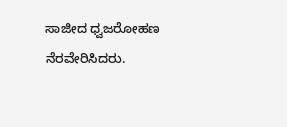ಸಾಜೀದ ಧ್ವಜರೋಹಣ ನೆರವೇರಿಸಿದರು.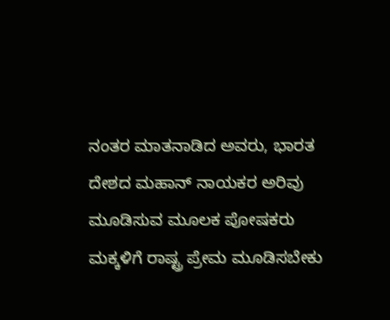ನಂತರ ಮಾತನಾಡಿದ ಅವರು, ಭಾರತ ದೇಶದ ಮಹಾನ್ ನಾಯಕರ ಅರಿವು ಮೂಡಿಸುವ ಮೂಲಕ ಪೋಷಕರು ಮಕ್ಕಳಿಗೆ ರಾಷ್ಟ್ರ ಪ್ರೇಮ ಮೂಡಿಸಬೇಕು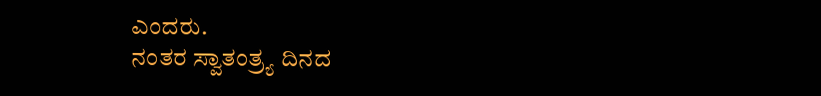ಎಂದರು.
ನಂತರ ಸ್ವಾತಂತ್ರ್ಯ ದಿನದ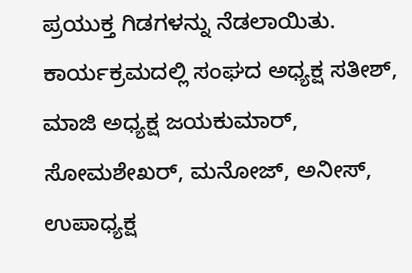ಪ್ರಯುಕ್ತ ಗಿಡಗಳನ್ನು ನೆಡಲಾಯಿತು.
ಕಾರ್ಯಕ್ರಮದಲ್ಲಿ ಸಂಘದ ಅಧ್ಯಕ್ಷ ಸತೀಶ್, ಮಾಜಿ ಅಧ್ಯಕ್ಷ ಜಯಕುಮಾರ್, ಸೋಮಶೇಖರ್, ಮನೋಜ್, ಅನೀಸ್, ಉಪಾಧ್ಯಕ್ಷ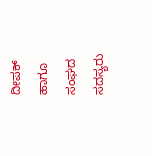ದೀಪಕ್ ಹಾಗೂ ಸಂಘದ ಸದಸ್ಯರು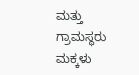ಮತ್ತು ಗ್ರಾಮಸ್ಥರು ಮಕ್ಕಳು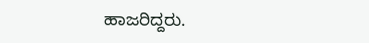ಹಾಜರಿದ್ದರು.